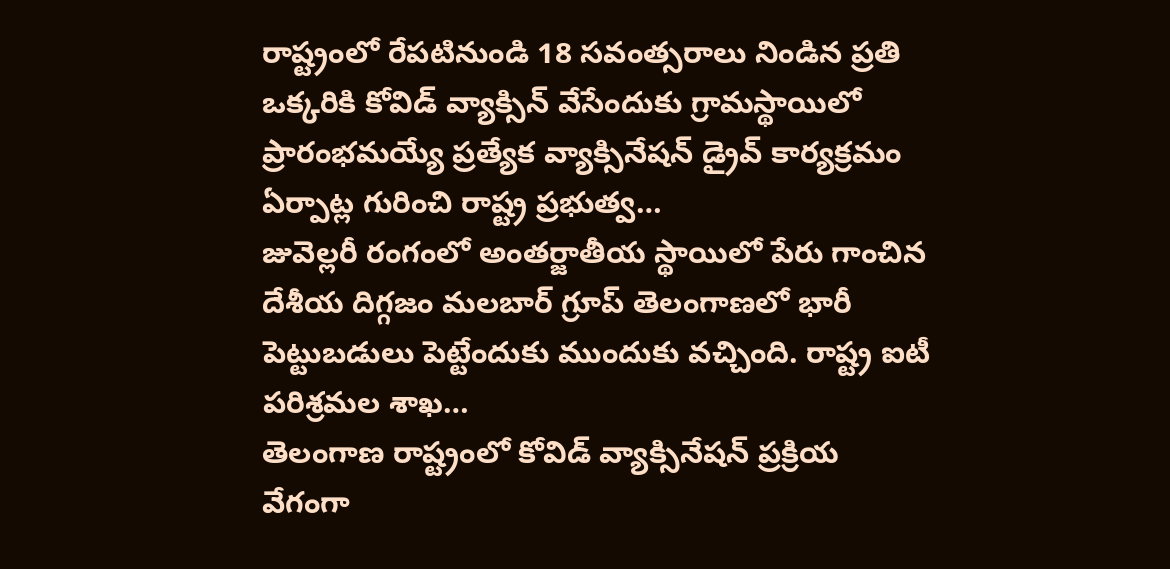రాష్ట్రంలో రేపటినుండి 18 సవంత్సరాలు నిండిన ప్రతి ఒక్కరికి కోవిడ్ వ్యాక్సిన్ వేసేందుకు గ్రామస్థాయిలో ప్రారంభమయ్యే ప్రత్యేక వ్యాక్సినేషన్ డ్రైవ్ కార్యక్రమం ఏర్పాట్ల గురించి రాష్ట్ర ప్రభుత్వ…
జువెల్లరీ రంగంలో అంతర్జాతీయ స్థాయిలో పేరు గాంచిన దేశీయ దిగ్గజం మలబార్ గ్రూప్ తెలంగాణలో భారీ పెట్టుబడులు పెట్టేందుకు ముందుకు వచ్చింది. రాష్ట్ర ఐటీ పరిశ్రమల శాఖ…
తెలంగాణ రాష్ట్రంలో కోవిడ్ వ్యాక్సినేషన్ ప్రక్రియ వేగంగా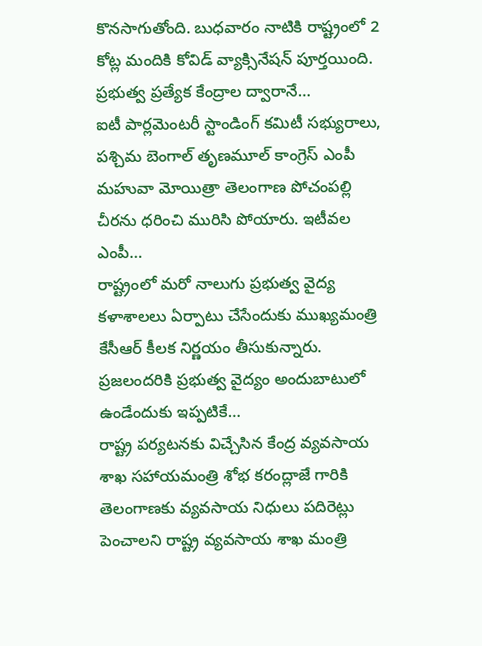కొనసాగుతోంది. బుధవారం నాటికి రాష్ట్రంలో 2 కోట్ల మందికి కోవిడ్ వ్యాక్సినేషన్ పూర్తయింది. ప్రభుత్వ ప్రత్యేక కేంద్రాల ద్వారానే…
ఐటీ పార్లమెంటరీ స్టాండింగ్ కమిటీ సభ్యురాలు, పశ్చిమ బెంగాల్ తృణమూల్ కాంగ్రెస్ ఎంపీ మహువా మోయిత్రా తెలంగాణ పోచంపల్లి చీరను ధరించి మురిసి పోయారు. ఇటీవల ఎంపీ…
రాష్ట్రంలో మరో నాలుగు ప్రభుత్వ వైద్య కళాశాలలు ఏర్పాటు చేసేందుకు ముఖ్యమంత్రి కేసీఆర్ కీలక నిర్ణయం తీసుకున్నారు. ప్రజలందరికి ప్రభుత్వ వైద్యం అందుబాటులో ఉండేందుకు ఇప్పటికే…
రాష్ట్ర పర్యటనకు విచ్చేసిన కేంద్ర వ్యవసాయ శాఖ సహాయమంత్రి శోభ కరంద్లాజే గారికి తెలంగాణకు వ్యవసాయ నిధులు పదిరెట్లు పెంచాలని రాష్ట్ర వ్యవసాయ శాఖ మంత్రి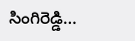సింగిరెడ్డి…